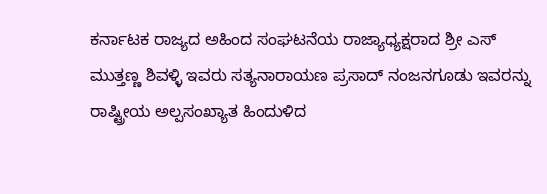ಕರ್ನಾಟಕ ರಾಜ್ಯದ ಅಹಿಂದ ಸಂಘಟನೆಯ ರಾಜ್ಯಾಧ್ಯಕ್ಷರಾದ ಶ್ರೀ ಎಸ್ ಮುತ್ತಣ್ಣ ಶಿವಳ್ಳಿ ಇವರು ಸತ್ಯನಾರಾಯಣ ಪ್ರಸಾದ್ ನಂಜನಗೂಡು ಇವರನ್ನು ರಾಷ್ಟ್ರೀಯ ಅಲ್ಪಸಂಖ್ಯಾತ ಹಿಂದುಳಿದ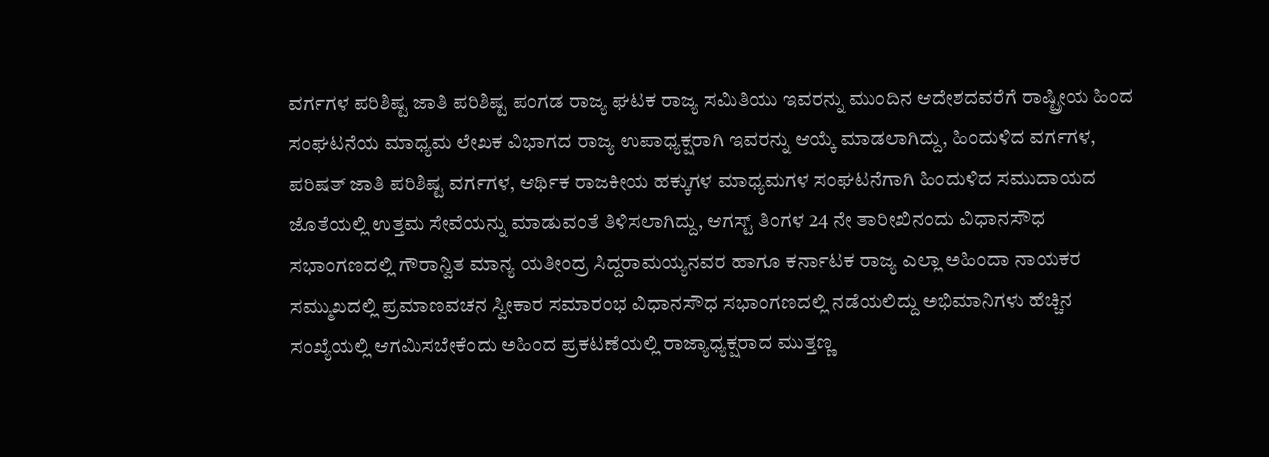ವರ್ಗಗಳ ಪರಿಶಿಷ್ಟ ಜಾತಿ ಪರಿಶಿಷ್ಟ ಪಂಗಡ ರಾಜ್ಯ ಘಟಕ ರಾಜ್ಯ ಸಮಿತಿಯು ಇವರನ್ನು ಮುಂದಿನ ಆದೇಶದವರೆಗೆ ರಾಷ್ಟ್ರೀಯ ಹಿಂದ ಸಂಘಟನೆಯ ಮಾಧ್ಯಮ ಲೇಖಕ ವಿಭಾಗದ ರಾಜ್ಯ ಉಪಾಧ್ಯಕ್ಷರಾಗಿ ಇವರನ್ನು ಆಯ್ಕೆ ಮಾಡಲಾಗಿದ್ದು, ಹಿಂದುಳಿದ ವರ್ಗಗಳ, ಪರಿಷತ್ ಜಾತಿ ಪರಿಶಿಷ್ಟ ವರ್ಗಗಳ, ಆರ್ಥಿಕ ರಾಜಕೀಯ ಹಕ್ಕುಗಳ ಮಾಧ್ಯಮಗಳ ಸಂಘಟನೆಗಾಗಿ ಹಿಂದುಳಿದ ಸಮುದಾಯದ ಜೊತೆಯಲ್ಲಿ ಉತ್ತಮ ಸೇವೆಯನ್ನು ಮಾಡುವಂತೆ ತಿಳಿಸಲಾಗಿದ್ದು, ಆಗಸ್ಟ್ ತಿಂಗಳ 24 ನೇ ತಾರೀಖಿನಂದು ವಿಧಾನಸೌಧ ಸಭಾಂಗಣದಲ್ಲಿ ಗೌರಾನ್ವಿತ ಮಾನ್ಯ ಯತೀಂದ್ರ ಸಿದ್ದರಾಮಯ್ಯನವರ ಹಾಗೂ ಕರ್ನಾಟಕ ರಾಜ್ಯ ಎಲ್ಲಾ ಅಹಿಂದಾ ನಾಯಕರ ಸಮ್ಮುಖದಲ್ಲಿ ಪ್ರಮಾಣವಚನ ಸ್ವೀಕಾರ ಸಮಾರಂಭ ವಿಧಾನಸೌಧ ಸಭಾಂಗಣದಲ್ಲಿ ನಡೆಯಲಿದ್ದು ಅಭಿಮಾನಿಗಳು ಹೆಚ್ಚಿನ ಸಂಖ್ಯೆಯಲ್ಲಿ ಆಗಮಿಸಬೇಕೆಂದು ಅಹಿಂದ ಪ್ರಕಟಣೆಯಲ್ಲಿ ರಾಜ್ಯಾಧ್ಯಕ್ಷರಾದ ಮುತ್ತಣ್ಣ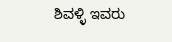ಶಿವಳ್ಳಿ ಇವರು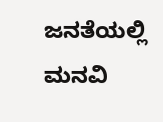ಜನತೆಯಲ್ಲಿ ಮನವಿ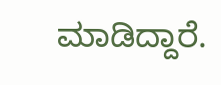ಮಾಡಿದ್ದಾರೆ.